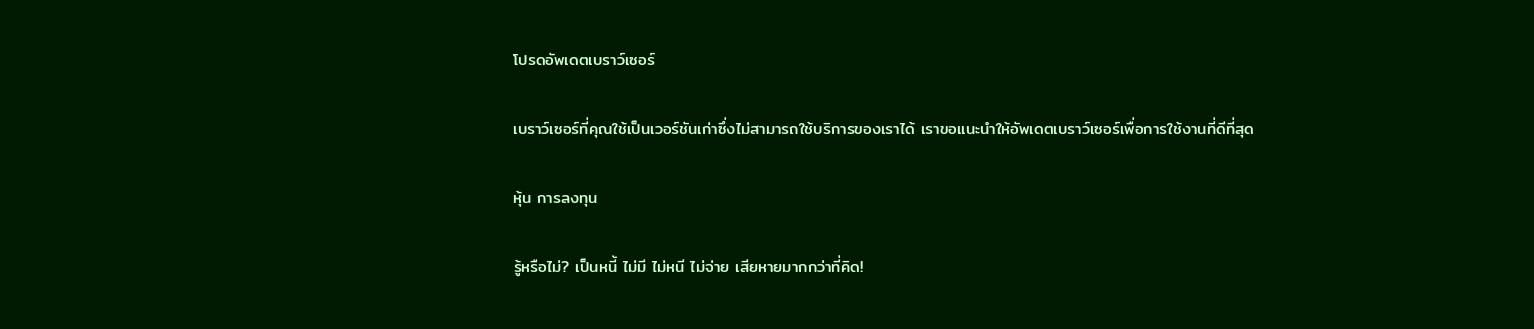โปรดอัพเดตเบราว์เซอร์

เบราว์เซอร์ที่คุณใช้เป็นเวอร์ชันเก่าซึ่งไม่สามารถใช้บริการของเราได้ เราขอแนะนำให้อัพเดตเบราว์เซอร์เพื่อการใช้งานที่ดีที่สุด

หุ้น การลงทุน

รู้หรือไม่? เป็นหนี้ ไม่มี ไม่หนี ไม่จ่าย เสียหายมากกว่าที่คิด!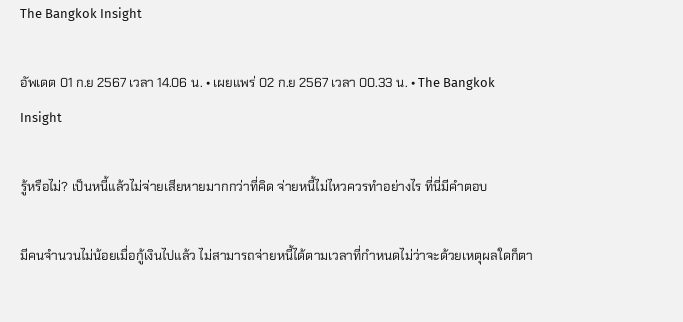The Bangkok Insight

อัพเดต 01 ก.ย 2567 เวลา 14.06 น. • เผยแพร่ 02 ก.ย 2567 เวลา 00.33 น. • The Bangkok Insight

รู้หรือไม่? เป็นหนี้แล้วไม่จ่ายเสียหายมากกว่าที่คิด จ่ายหนี้ไม่ไหวควรทำอย่างไร ที่นี่มีคำตอบ

มีคนจำนวนไม่น้อยเมื่อกู้เงินไปแล้ว ไม่สามารถจ่ายหนี้ได้ตามเวลาที่กำหนดไม่ว่าจะด้วยเหตุผลใดก็ตา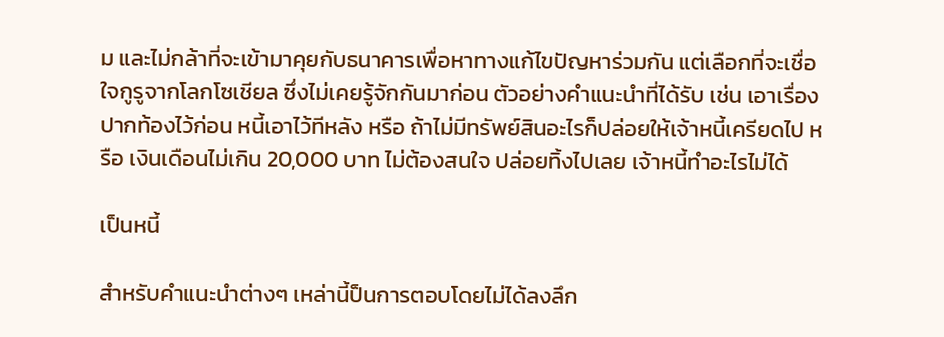ม และไม่กล้าที่จะเข้ามาคุยกับธนาคารเพื่อหาทางแก้ไขปัญหาร่วมกัน แต่เลือกที่จะเชื่อใจกูรูจากโลกโซเชียล ซึ่งไม่เคยรู้จักกันมาก่อน ตัวอย่างคำแนะนำที่ได้รับ เช่น เอาเรื่องปากท้องไว้ก่อน หนี้เอาไว้ทีหลัง หรือ ถ้าไม่มีทรัพย์สินอะไรก็ปล่อยให้เจ้าหนี้เครียดไป หรือ เงินเดือนไม่เกิน 20,000 บาท ไม่ต้องสนใจ ปล่อยทิ้งไปเลย เจ้าหนี้ทำอะไรไม่ได้

เป็นหนี้

สำหรับคำแนะนำต่างๆ เหล่านี้ป็นการตอบโดยไม่ได้ลงลึก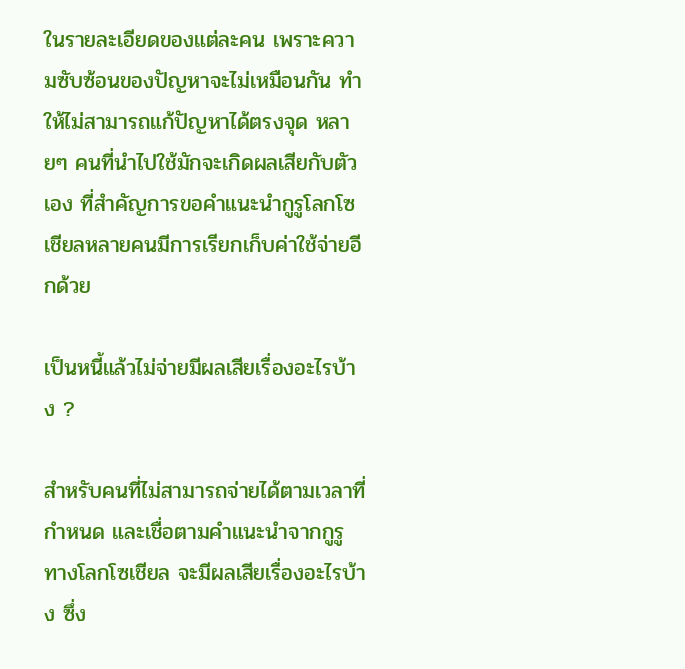ในรายละเอียดของแต่ละคน เพราะความซับซ้อนของปัญหาจะไม่เหมือนกัน ทำให้ไม่สามารถแก้ปัญหาได้ตรงจุด หลายๆ คนที่นำไปใช้มักจะเกิดผลเสียกับตัวเอง ที่สำคัญการขอคำแนะนำกูรูโลกโซเชียลหลายคนมีการเรียกเก็บค่าใช้จ่ายอีกด้วย

เป็นหนี้แล้วไม่จ่ายมีผลเสียเรื่องอะไรบ้าง ?

สำหรับคนที่ไม่สามารถจ่ายได้ตามเวลาที่กำหนด และเชื่อตามคำแนะนำจากกูรูทางโลกโซเชียล จะมีผลเสียเรื่องอะไรบ้าง ซึ่ง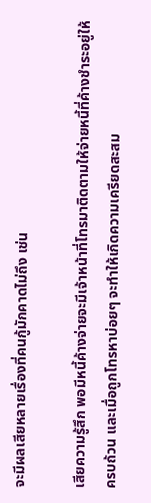จะมีผลเสียหลายเรื่องที่คนกู้มักคาดไม่ถึง เช่น

เสียความรู้สึก พอมีหนี้ค้างจ่ายจะมีเจ้าหน้าที่โทรมาติดตามให้จ่ายหนี้ที่ค้างชำระอยู่ให้ครบถ้วน และเมื่อถูกโทรหาบ่อยๆ จะทำให้เกิดความเครียดสะสม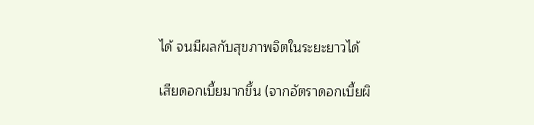ได้ จนมีผลกับสุขภาพจิตในระยะยาวได้

เสียดอกเบี้ยมากขึ้น (จากอัตราดอกเบี้ยผิ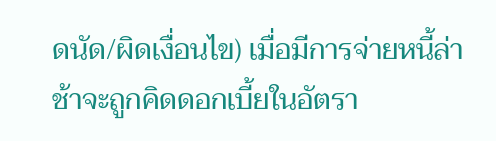ดนัด/ผิดเงื่อนไข) เมื่อมีการจ่ายหนี้ล่าช้าจะถูกคิดดอกเบี้ยในอัตรา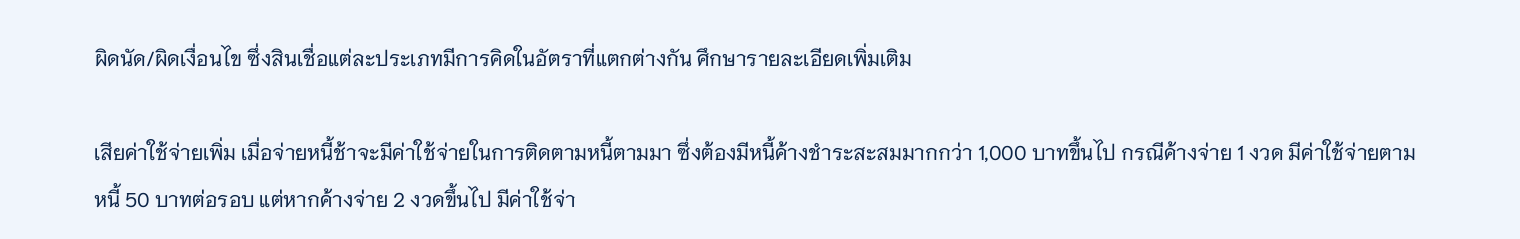ผิดนัด/ผิดเงื่อนไข ซึ่งสินเชื่อแต่ละประเภทมีการคิดในอัตราที่แตกต่างกัน ศึกษารายละเอียดเพิ่มเติม

เสียค่าใช้จ่ายเพิ่ม เมื่อจ่ายหนี้ช้าจะมีค่าใช้จ่ายในการติดตามหนี้ตามมา ซึ่งต้องมีหนี้ค้างชำระสะสมมากกว่า 1,000 บาทขึ้นไป กรณีค้างจ่าย 1 งวด มีค่าใช้จ่ายตามหนี้ 50 บาทต่อรอบ แต่หากค้างจ่าย 2 งวดขึ้นไป มีค่าใช้จ่า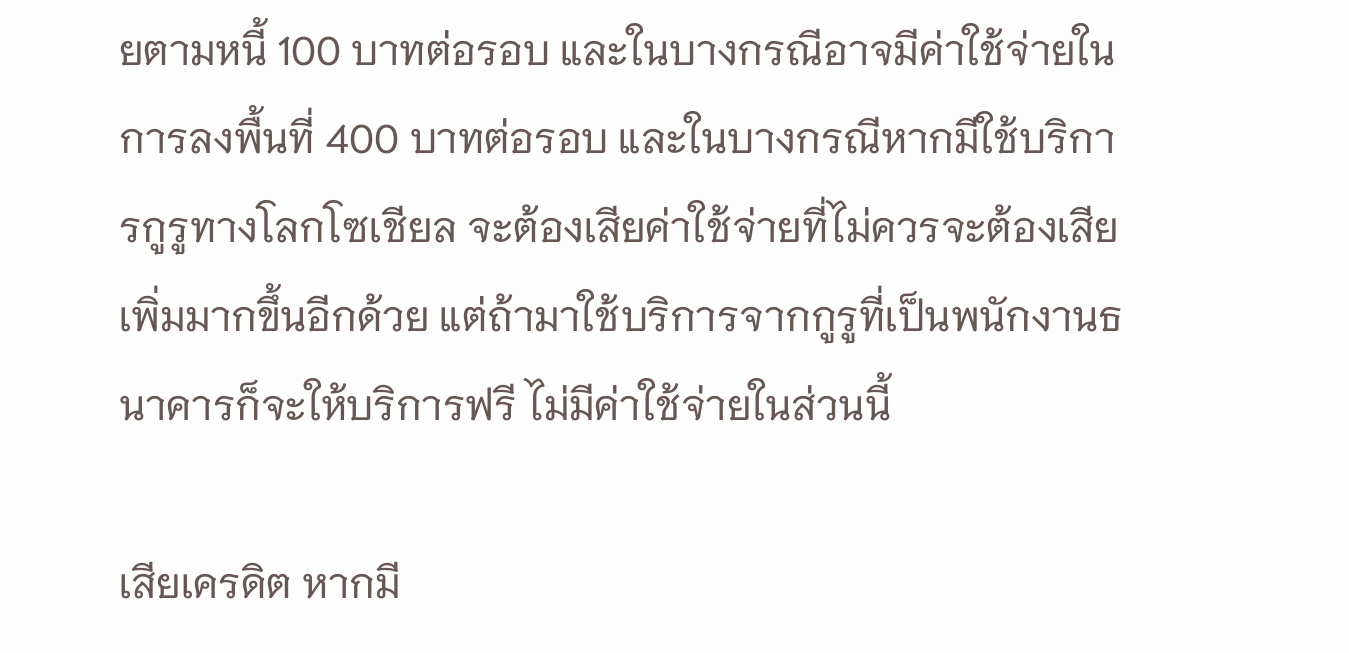ยตามหนี้ 100 บาทต่อรอบ และในบางกรณีอาจมีค่าใช้จ่ายในการลงพื้นที่ 400 บาทต่อรอบ และในบางกรณีหากมีใช้บริการกูรูทางโลกโซเชียล จะต้องเสียค่าใช้จ่ายที่ไม่ควรจะต้องเสียเพิ่มมากขึ้นอีกด้วย แต่ถ้ามาใช้บริการจากกูรูที่เป็นพนักงานธนาคารก็จะให้บริการฟรี ไม่มีค่าใช้จ่ายในส่วนนี้

เสียเครดิต หากมี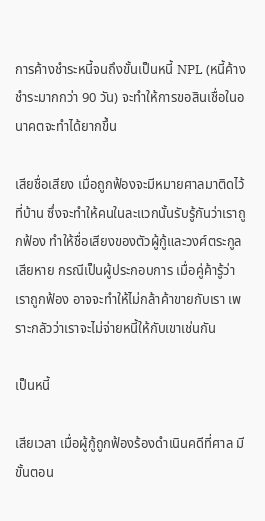การค้างชำระหนี้จนถึงขั้นเป็นหนี้ NPL (หนี้ค้างชำระมากกว่า 90 วัน) จะทำให้การขอสินเชื่อในอนาคตจะทำได้ยากขึ้น

เสียชื่อเสียง เมื่อถูกฟ้องจะมีหมายศาลมาติดไว้ที่บ้าน ซึ่งจะทำให้คนในละแวกนั้นรับรู้กันว่าเราถูกฟ้อง ทำให้ชื่อเสียงของตัวผู้กู้และวงศ์ตระกูลเสียหาย กรณีเป็นผู้ประกอบการ เมื่อคู่ค้ารู้ว่าเราถูกฟ้อง อาจจะทำให้ไม่กล้าค้าขายกับเรา เพราะกลัวว่าเราจะไม่จ่ายหนี้ให้กับเขาเช่นกัน

เป็นหนี้

เสียเวลา เมื่อผู้กู้ถูกฟ้องร้องดำเนินคดีที่ศาล มีขั้นตอน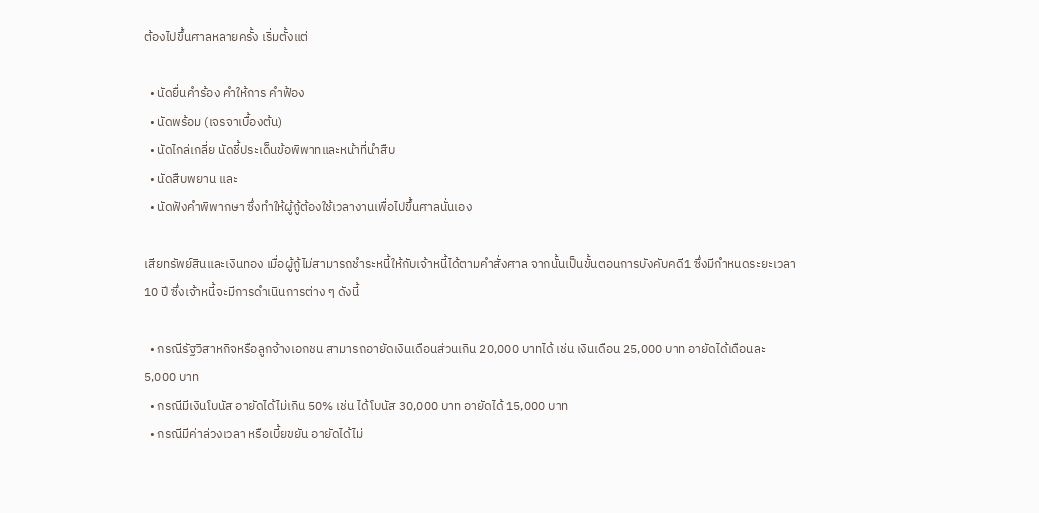ต้องไปขึ้นศาลหลายครั้ง เริ่มตั้งแต่

  • นัดยื่นคำร้อง คำให้การ คำฟ้อง
  • นัดพร้อม (เจรจาเบื้องต้น)
  • นัดไกล่เกลี่ย นัดชี้ประเด็นข้อพิพาทและหน้าที่นำสืบ
  • นัดสืบพยาน และ
  • นัดฟังคำพิพากษา ซึ่งทำให้ผู้กู้ต้องใช้เวลางานเพื่อไปขึ้นศาลนั่นเอง

เสียทรัพย์สินและเงินทอง เมื่อผู้กู้ไม่สามารถชำระหนี้ให้กับเจ้าหนี้ได้ตามคำสั่งศาล จากนั้นเป็นขั้นตอนการบังคับคดี1 ซึ่งมีกำหนดระยะเวลา 10 ปี ซึ่งเจ้าหนี้จะมีการดำเนินการต่าง ๆ ดังนี้

  • กรณีรัฐวิสาหกิจหรือลูกจ้างเอกชน สามารถอายัดเงินเดือนส่วนเกิน 20,000 บาทได้ เช่น เงินเดือน 25,000 บาท อายัดได้เดือนละ 5,000 บาท
  • กรณีมีเงินโบนัส อายัดได้ไม่เกิน 50% เช่น ได้โบนัส 30,000 บาท อายัดได้ 15,000 บาท
  • กรณีมีค่าล่วงเวลา หรือเบี้ยขยัน อายัดได้ไม่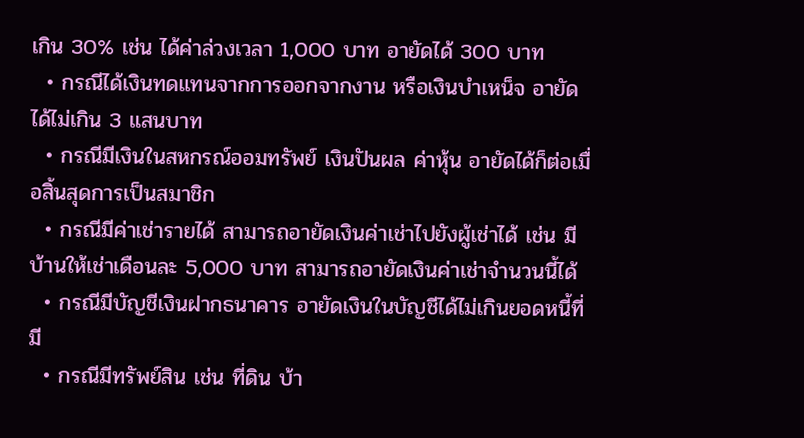เกิน 30% เช่น ได้ค่าล่วงเวลา 1,000 บาท อายัดได้ 300 บาท
  • กรณีได้เงินทดแทนจากการออกจากงาน หรือเงินบำเหน็จ อายัดได้ไม่เกิน 3 แสนบาท
  • กรณีมีเงินในสหกรณ์ออมทรัพย์ เงินปันผล ค่าหุ้น อายัดได้ก็ต่อเมื่อสิ้นสุดการเป็นสมาชิก
  • กรณีมีค่าเช่ารายได้ สามารถอายัดเงินค่าเช่าไปยังผู้เช่าได้ เช่น มีบ้านให้เช่าเดือนละ 5,000 บาท สามารถอายัดเงินค่าเช่าจำนวนนี้ได้
  • กรณีมีบัญชีเงินฝากธนาคาร อายัดเงินในบัญชีได้ไม่เกินยอดหนี้ที่มี
  • กรณีมีทรัพย์สิน เช่น ที่ดิน บ้า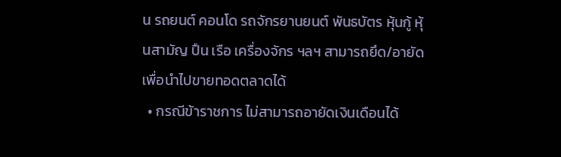น รถยนต์ คอนโด รถจักรยานยนต์ พันธบัตร หุ้นกู้ หุ้นสามัญ ปืน เรือ เครื่องจักร ฯลฯ สามารถยึด/อายัดเพื่อนำไปขายทอดตลาดได้
  • กรณีข้าราชการ ไม่สามารถอายัดเงินเดือนได้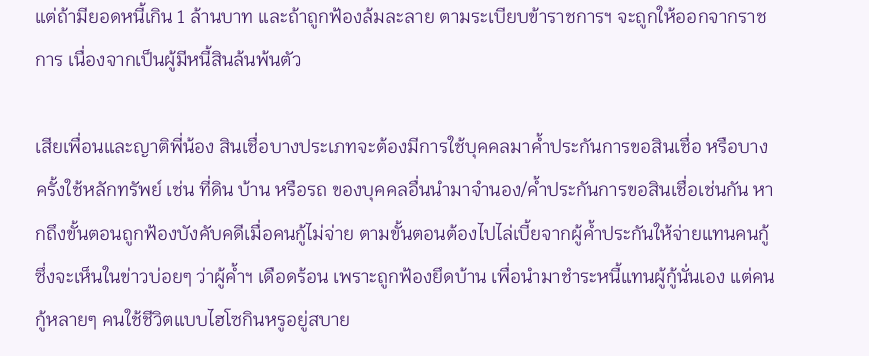แต่ถ้ามียอดหนี้เกิน 1 ล้านบาท และถ้าถูกฟ้องล้มละลาย ตามระเบียบข้าราชการฯ จะถูกให้ออกจากราชการ เนื่องจากเป็นผู้มีหนี้สินล้นพ้นตัว

เสียเพื่อนและญาติพี่น้อง สินเชื่อบางประเภทจะต้องมีการใช้บุคคลมาค้ำประกันการขอสินเชื่อ หรือบางครั้งใช้หลักทรัพย์ เช่น ที่ดิน บ้าน หรือรถ ของบุคคลอื่นนำมาจำนอง/ค้ำประกันการขอสินเชื่อเช่นกัน หากถึงขั้นตอนถูกฟ้องบังคับคดีเมื่อคนกู้ไม่จ่าย ตามขั้นตอนต้องไปไล่เบี้ยจากผู้ค้ำประกันให้จ่ายแทนคนกู้ ซึ่งจะเห็นในข่าวบ่อยๆ ว่าผู้ค้ำฯ เดือดร้อน เพราะถูกฟ้องยึดบ้าน เพื่อนำมาชำระหนี้แทนผู้กู้นั่นเอง แต่คนกู้หลายๆ คนใช้ชีวิตแบบไฮโซกินหรูอยู่สบาย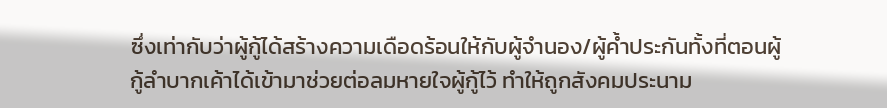ซึ่งเท่ากับว่าผู้กู้ได้สร้างความเดือดร้อนให้กับผู้จำนอง/ผู้ค้ำประกันทั้งที่ตอนผู้กู้ลำบากเค้าได้เข้ามาช่วยต่อลมหายใจผู้กู้ไว้ ทำให้ถูกสังคมประนาม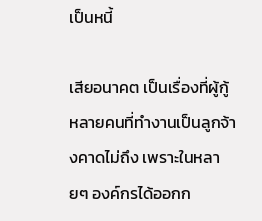เป็นหนี้

เสียอนาคต เป็นเรื่องที่ผู้กู้หลายคนที่ทำงานเป็นลูกจ้างคาดไม่ถึง เพราะในหลายๆ องค์กรได้ออกก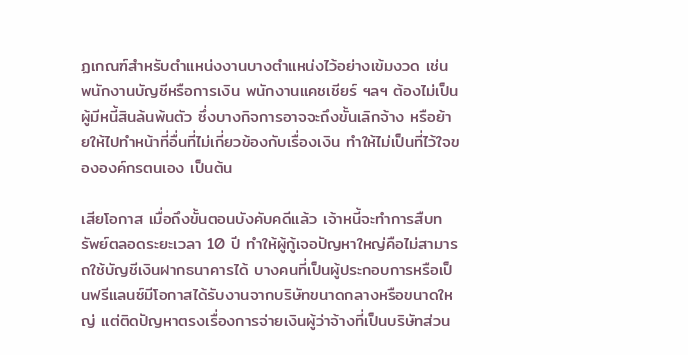ฏเกณฑ์สำหรับตำแหน่งงานบางตำแหน่งไว้อย่างเข้มงวด เช่น พนักงานบัญชีหรือการเงิน พนักงานแคชเชียร์ ฯลฯ ต้องไม่เป็นผู้มีหนี้สินล้นพ้นตัว ซึ่งบางกิจการอาจจะถึงขั้นเลิกจ้าง หรือย้ายให้ไปทำหน้าที่อื่นที่ไม่เกี่ยวข้องกับเรื่องเงิน ทำให้ไม่เป็นที่ไว้ใจขององค์กรตนเอง เป็นต้น

เสียโอกาส เมื่อถึงขั้นตอนบังคับคดีแล้ว เจ้าหนี้จะทำการสืบทรัพย์ตลอดระยะเวลา 10 ปี ทำให้ผู้กู้เจอปัญหาใหญ่คือไม่สามารถใช้บัญชีเงินฝากธนาคารได้ บางคนที่เป็นผู้ประกอบการหรือเป็นฟรีแลนซ์มีโอกาสได้รับงานจากบริษัทขนาดกลางหรือขนาดใหญ่ แต่ติดปัญหาตรงเรื่องการจ่ายเงินผู้ว่าจ้างที่เป็นบริษัทส่วน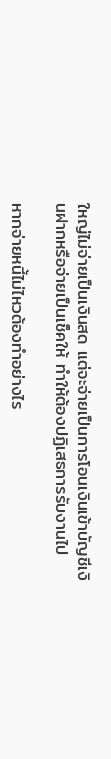ใหญ่ไม่จ่ายเป็นเงินสด แต่จะจ่ายเป็นการโอนเงินเข้าบัญชีเงินฝากหรือจ่ายเป็นเช็คให้ ทำให้ต้องปฏิเสธการรับงานไป

หากจ่ายหนี้ไม่ไหวต้องทำอย่างไร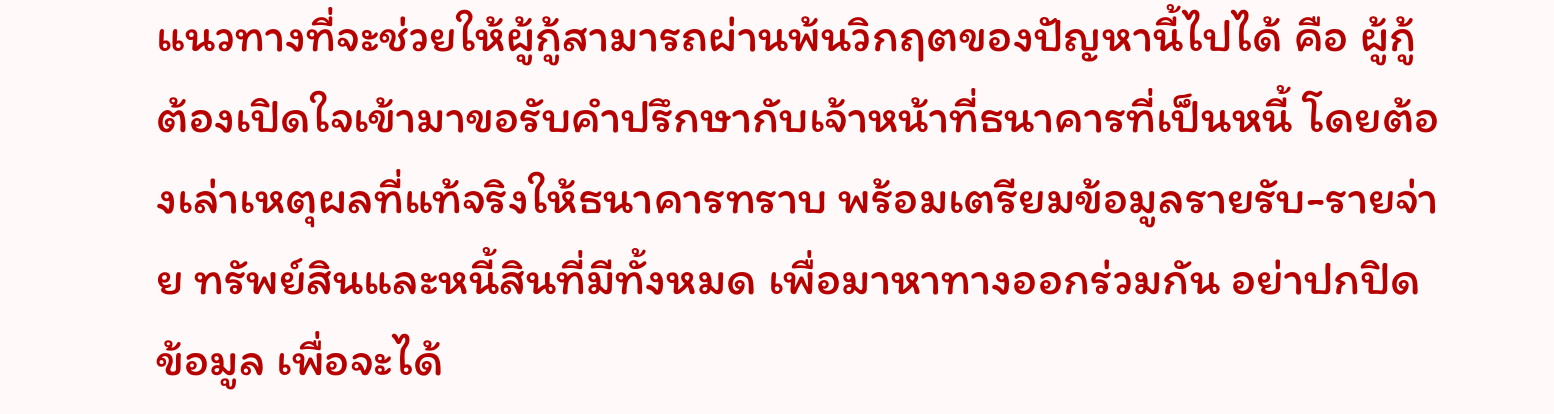แนวทางที่จะช่วยให้ผู้กู้สามารถผ่านพ้นวิกฤตของปัญหานี้ไปได้ คือ ผู้กู้ต้องเปิดใจเข้ามาขอรับคำปรึกษากับเจ้าหน้าที่ธนาคารที่เป็นหนี้ โดยต้องเล่าเหตุผลที่แท้จริงให้ธนาคารทราบ พร้อมเตรียมข้อมูลรายรับ-รายจ่าย ทรัพย์สินและหนี้สินที่มีทั้งหมด เพื่อมาหาทางออกร่วมกัน อย่าปกปิดข้อมูล เพื่อจะได้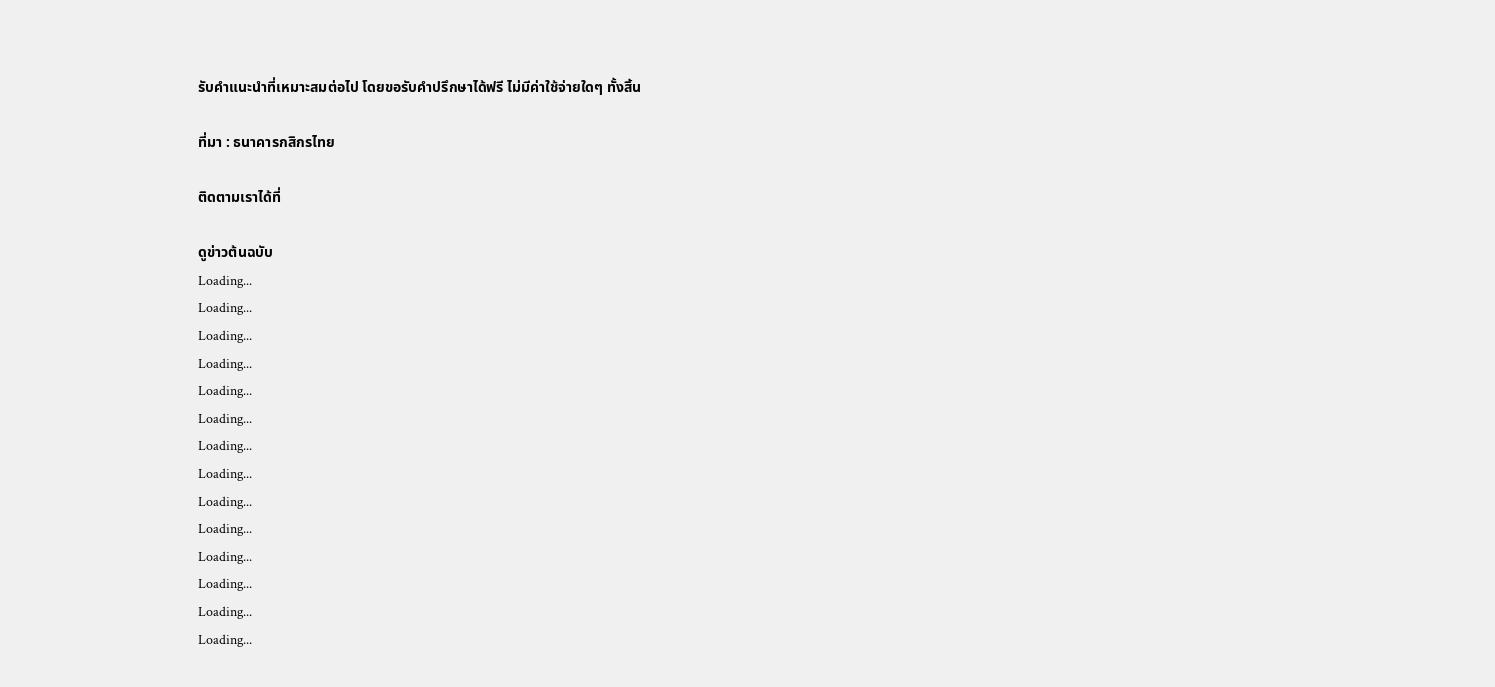รับคำแนะนำที่เหมาะสมต่อไป โดยขอรับคำปรึกษาได้ฟรี ไม่มีค่าใช้จ่ายใดๆ ทั้งสิ้น

ที่มา : ธนาคารกสิกรไทย

ติดตามเราได้ที่

ดูข่าวต้นฉบับ
Loading...
Loading...
Loading...
Loading...
Loading...
Loading...
Loading...
Loading...
Loading...
Loading...
Loading...
Loading...
Loading...
Loading...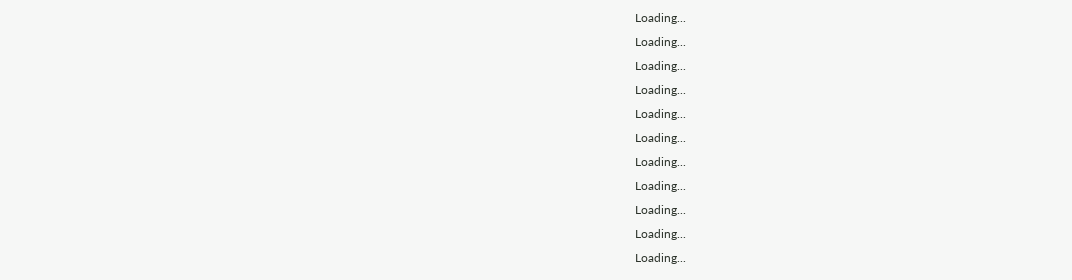Loading...
Loading...
Loading...
Loading...
Loading...
Loading...
Loading...
Loading...
Loading...
Loading...
Loading...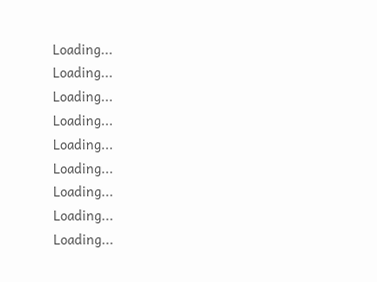Loading...
Loading...
Loading...
Loading...
Loading...
Loading...
Loading...
Loading...
Loading...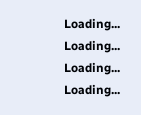Loading...
Loading...
Loading...
Loading...